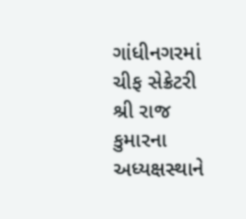ગાંધીનગરમાં ચીફ સેક્રેટરી શ્રી રાજ કુમારના અધ્યક્ષસ્થાને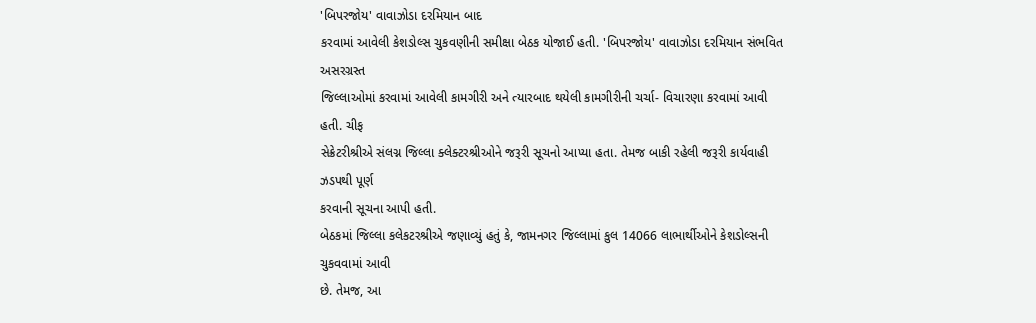'બિપરજોય' વાવાઝોડા દરમિયાન બાદ
કરવામાં આવેલી કેશડોલ્સ ચુકવણીની સમીક્ષા બેઠક યોજાઈ હતી. 'બિપરજોય' વાવાઝોડા દરમિયાન સંભવિત અસરગ્રસ્ત
જિલ્લાઓમાં કરવામાં આવેલી કામગીરી અને ત્યારબાદ થયેલી કામગીરીની ચર્ચા- વિચારણા કરવામાં આવી હતી. ચીફ
સેક્રેટરીશ્રીએ સંલગ્ન જિલ્લા ક્લેક્ટરશ્રીઓને જરૂરી સૂચનો આપ્યા હતા. તેમજ બાકી રહેલી જરૂરી કાર્યવાહી ઝડપથી પૂર્ણ
કરવાની સૂચના આપી હતી.
બેઠકમાં જિલ્લા કલેકટરશ્રીએ જણાવ્યું હતું કે, જામનગર જિલ્લામાં કુલ 14066 લાભાર્થીઓને કેશડોલ્સની ચુકવવામાં આવી
છે. તેમજ, આ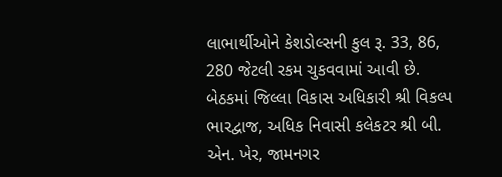લાભાર્થીઓને કેશડોલ્સની કુલ રૂ. 33, 86, 280 જેટલી રકમ ચુકવવામાં આવી છે.
બેઠકમાં જિલ્લા વિકાસ અધિકારી શ્રી વિકલ્પ ભારદ્વાજ, અધિક નિવાસી કલેકટર શ્રી બી. એન. ખેર, જામનગર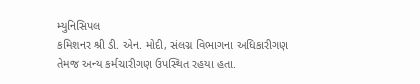મ્યુનિસિપલ
કમિશનર શ્રી ડી. એન. મોદી, સંલગ્ન વિભાગના અધિકારીગણ તેમજ અન્ય કર્મચારીગણ ઉપસ્થિત રહયા હતા.